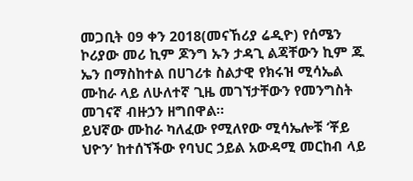መጋቢት 09 ቀን 2018(መናኸሪያ ሬዲዮ) የሰሜን ኮሪያው መሪ ኪም ጆንግ ኡን ታዳጊ ልጃቸውን ኪም ጁ ኤን በማስከተል በሀገሪቱ ስልታዊ የክሩዝ ሚሳኤል ሙከራ ላይ ለሁለተኛ ጊዜ መገኘታቸውን የመንግስት መገናኛ ብዙኃን ዘግበዋል።
ይህኛው ሙከራ ካለፈው የሚለየው ሚሳኤሎቹ ‘ቾይ ህዮን’ ከተሰኘችው የባህር ኃይል አውዳሚ መርከብ ላይ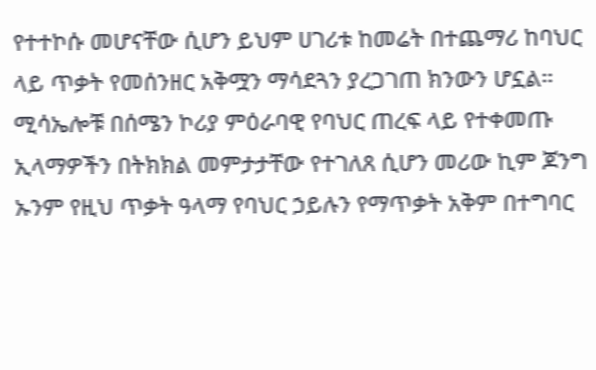የተተኮሱ መሆናቸው ሲሆን ይህም ሀገሪቱ ከመሬት በተጨማሪ ከባህር ላይ ጥቃት የመሰንዘር አቅሟን ማሳደጓን ያረጋገጠ ክንውን ሆኗል።
ሚሳኤሎቹ በሰሜን ኮሪያ ምዕራባዊ የባህር ጠረፍ ላይ የተቀመጡ ኢላማዎችን በትክክል መምታታቸው የተገለጸ ሲሆን መሪው ኪም ጆንግ ኡንም የዚህ ጥቃት ዓላማ የባህር ኃይሉን የማጥቃት አቅም በተግባር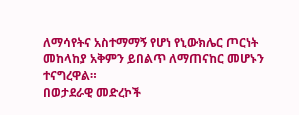ለማሳየትና አስተማማኝ የሆነ የኒውክሌር ጦርነት መከላከያ አቅምን ይበልጥ ለማጠናከር መሆኑን ተናግረዋል።
በወታደራዊ መድረኮች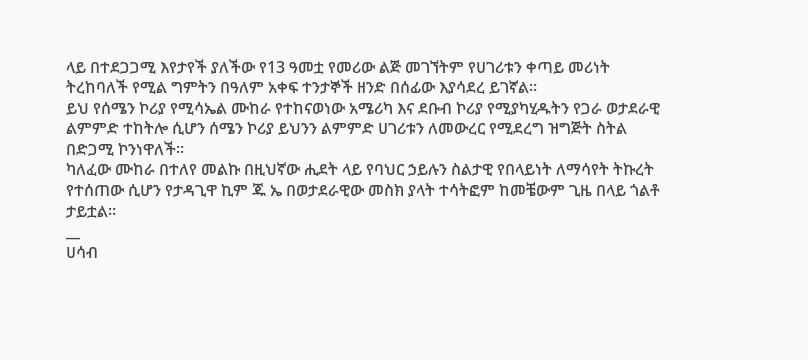ላይ በተደጋጋሚ እየታየች ያለችው የ13 ዓመቷ የመሪው ልጅ መገኘትም የሀገሪቱን ቀጣይ መሪነት ትረከባለች የሚል ግምትን በዓለም አቀፍ ተንታኞች ዘንድ በሰፊው እያሳደረ ይገኛል።
ይህ የሰሜን ኮሪያ የሚሳኤል ሙከራ የተከናወነው አሜሪካ እና ደቡብ ኮሪያ የሚያካሂዱትን የጋራ ወታደራዊ ልምምድ ተከትሎ ሲሆን ሰሜን ኮሪያ ይህንን ልምምድ ሀገሪቱን ለመውረር የሚደረግ ዝግጅት ስትል በድጋሚ ኮንነዋለች።
ካለፈው ሙከራ በተለየ መልኩ በዚህኛው ሒደት ላይ የባህር ኃይሉን ስልታዊ የበላይነት ለማሳየት ትኩረት የተሰጠው ሲሆን የታዳጊዋ ኪም ጁ ኤ በወታደራዊው መስክ ያላት ተሳትፎም ከመቼውም ጊዜ በላይ ጎልቶ ታይቷል።
__
ሀሳብ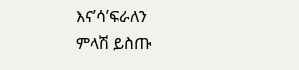እና’ሳ’ፍራለን
ምላሽ ይስጡ